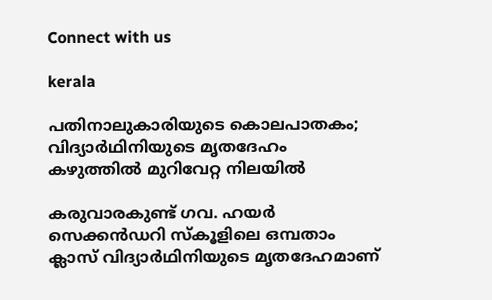Connect with us

kerala

പതിനാലുകാരിയുടെ കൊലപാതകം; വിദ്യാര്‍ഥിനിയുടെ മൃതദേഹം കഴുത്തില്‍ മുറിവേറ്റ നിലയില്‍

കരുവാരകുണ്ട് ഗവ. ഹയര്‍ സെക്കന്‍ഡറി സ്‌കൂളിലെ ഒമ്പതാം ക്ലാസ് വിദ്യാര്‍ഥിനിയുടെ മൃതദേഹമാണ്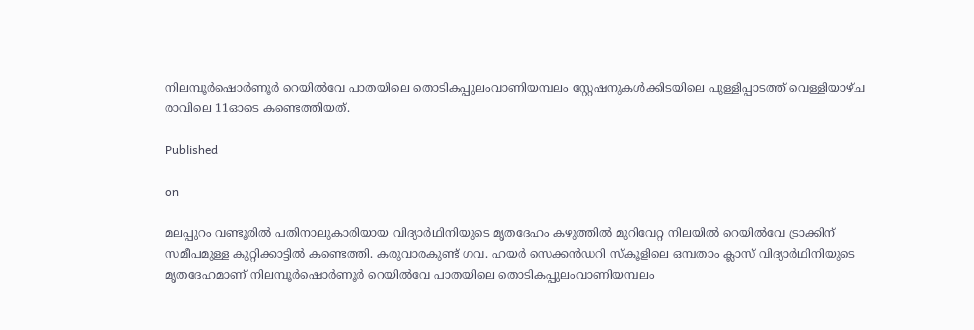നിലമ്പൂര്‍ഷൊര്‍ണൂര്‍ റെയില്‍വേ പാതയിലെ തൊടികപ്പുലംവാണിയമ്പലം സ്റ്റേഷനുകള്‍ക്കിടയിലെ പുള്ളിപ്പാടത്ത് വെള്ളിയാഴ്ച രാവിലെ 11ഓടെ കണ്ടെത്തിയത്.

Published

on

മലപ്പുറം വണ്ടൂരില്‍ പതിനാലുകാരിയായ വിദ്യാര്‍ഥിനിയുടെ മൃതദേഹം കഴുത്തില്‍ മുറിവേറ്റ നിലയില്‍ റെയില്‍വേ ട്രാക്കിന് സമീപമുള്ള കുറ്റിക്കാട്ടില്‍ കണ്ടെത്തി. കരുവാരകുണ്ട് ഗവ. ഹയര്‍ സെക്കന്‍ഡറി സ്‌കൂളിലെ ഒമ്പതാം ക്ലാസ് വിദ്യാര്‍ഥിനിയുടെ മൃതദേഹമാണ് നിലമ്പൂര്‍ഷൊര്‍ണൂര്‍ റെയില്‍വേ പാതയിലെ തൊടികപ്പുലംവാണിയമ്പലം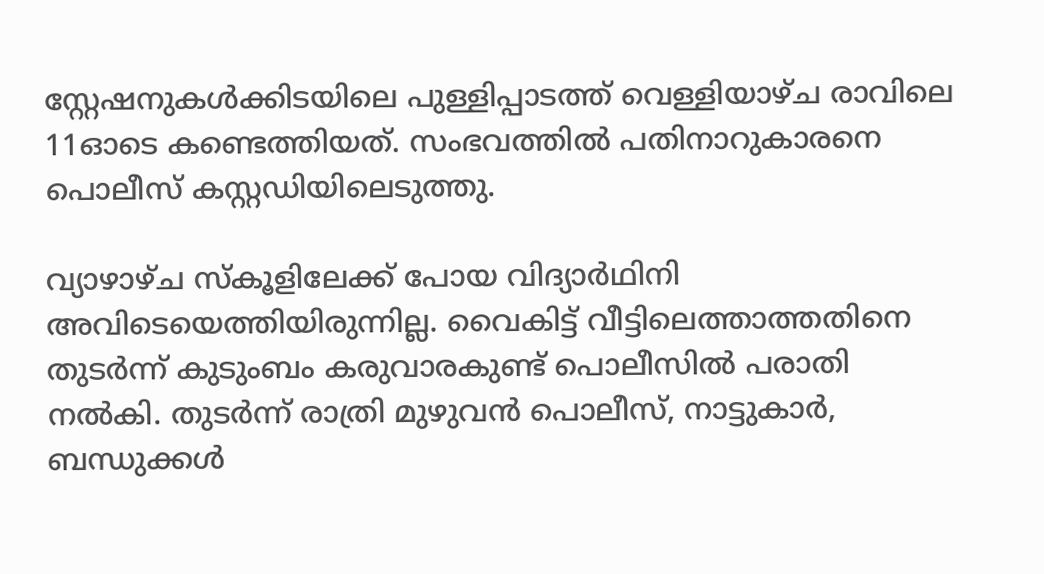സ്റ്റേഷനുകള്‍ക്കിടയിലെ പുള്ളിപ്പാടത്ത് വെള്ളിയാഴ്ച രാവിലെ 11ഓടെ കണ്ടെത്തിയത്. സംഭവത്തില്‍ പതിനാറുകാരനെ പൊലീസ് കസ്റ്റഡിയിലെടുത്തു.

വ്യാഴാഴ്ച സ്‌കൂളിലേക്ക് പോയ വിദ്യാര്‍ഥിനി അവിടെയെത്തിയിരുന്നില്ല. വൈകിട്ട് വീട്ടിലെത്താത്തതിനെ തുടര്‍ന്ന് കുടുംബം കരുവാരകുണ്ട് പൊലീസില്‍ പരാതി നല്‍കി. തുടര്‍ന്ന് രാത്രി മുഴുവന്‍ പൊലീസ്, നാട്ടുകാര്‍, ബന്ധുക്കള്‍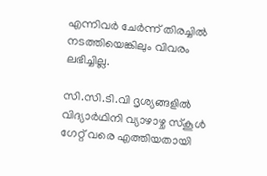എന്നിവര്‍ ചേര്‍ന്ന് തിരച്ചില്‍ നടത്തിയെങ്കിലും വിവരം ലഭിച്ചില്ല.

സി.സി.ടി.വി ദൃശ്യങ്ങളില്‍ വിദ്യാര്‍ഥിനി വ്യാഴാഴ്ച സ്‌കൂള്‍ ഗേറ്റ് വരെ എത്തിയതായി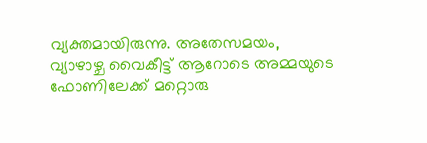വ്യക്തമായിരുന്നു. അതേസമയം, വ്യാഴാഴ്ച വൈകീട്ട് ആറോടെ അമ്മയുടെ ഫോണിലേക്ക് മറ്റൊരു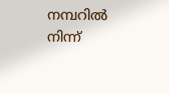നമ്പറില്‍ നിന്ന്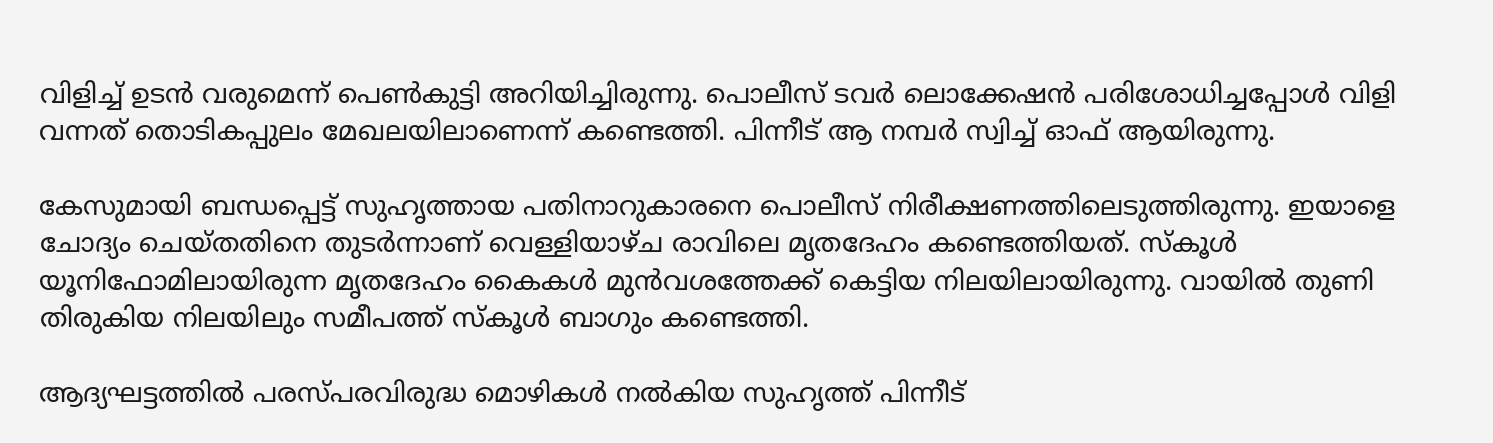വിളിച്ച് ഉടന്‍ വരുമെന്ന് പെണ്‍കുട്ടി അറിയിച്ചിരുന്നു. പൊലീസ് ടവര്‍ ലൊക്കേഷന്‍ പരിശോധിച്ചപ്പോള്‍ വിളി വന്നത് തൊടികപ്പുലം മേഖലയിലാണെന്ന് കണ്ടെത്തി. പിന്നീട് ആ നമ്പര്‍ സ്വിച്ച് ഓഫ് ആയിരുന്നു.

കേസുമായി ബന്ധപ്പെട്ട് സുഹൃത്തായ പതിനാറുകാരനെ പൊലീസ് നിരീക്ഷണത്തിലെടുത്തിരുന്നു. ഇയാളെ ചോദ്യം ചെയ്തതിനെ തുടര്‍ന്നാണ് വെള്ളിയാഴ്ച രാവിലെ മൃതദേഹം കണ്ടെത്തിയത്. സ്‌കൂള്‍ യൂനിഫോമിലായിരുന്ന മൃതദേഹം കൈകള്‍ മുന്‍വശത്തേക്ക് കെട്ടിയ നിലയിലായിരുന്നു. വായില്‍ തുണി തിരുകിയ നിലയിലും സമീപത്ത് സ്‌കൂള്‍ ബാഗും കണ്ടെത്തി.

ആദ്യഘട്ടത്തില്‍ പരസ്പരവിരുദ്ധ മൊഴികള്‍ നല്‍കിയ സുഹൃത്ത് പിന്നീട്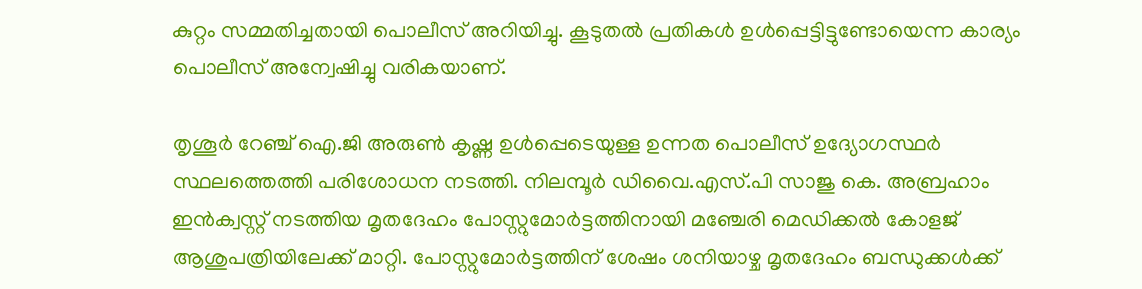കുറ്റം സമ്മതിച്ചതായി പൊലീസ് അറിയിച്ചു. കൂടുതല്‍ പ്രതികള്‍ ഉള്‍പ്പെട്ടിട്ടുണ്ടോയെന്ന കാര്യം പൊലീസ് അന്വേഷിച്ചു വരികയാണ്.

തൃശൂര്‍ റേഞ്ച് ഐ.ജി അരുണ്‍ കൃഷ്ണ ഉള്‍പ്പെടെയുള്ള ഉന്നത പൊലീസ് ഉദ്യോഗസ്ഥര്‍ സ്ഥലത്തെത്തി പരിശോധന നടത്തി. നിലമ്പൂര്‍ ഡിവൈ.എസ്.പി സാജു കെ. അബ്രഹാം ഇന്‍ക്വസ്റ്റ് നടത്തിയ മൃതദേഹം പോസ്റ്റുമോര്‍ട്ടത്തിനായി മഞ്ചേരി മെഡിക്കല്‍ കോളജ് ആശുപത്രിയിലേക്ക് മാറ്റി. പോസ്റ്റുമോര്‍ട്ടത്തിന് ശേഷം ശനിയാഴ്ച മൃതദേഹം ബന്ധുക്കള്‍ക്ക്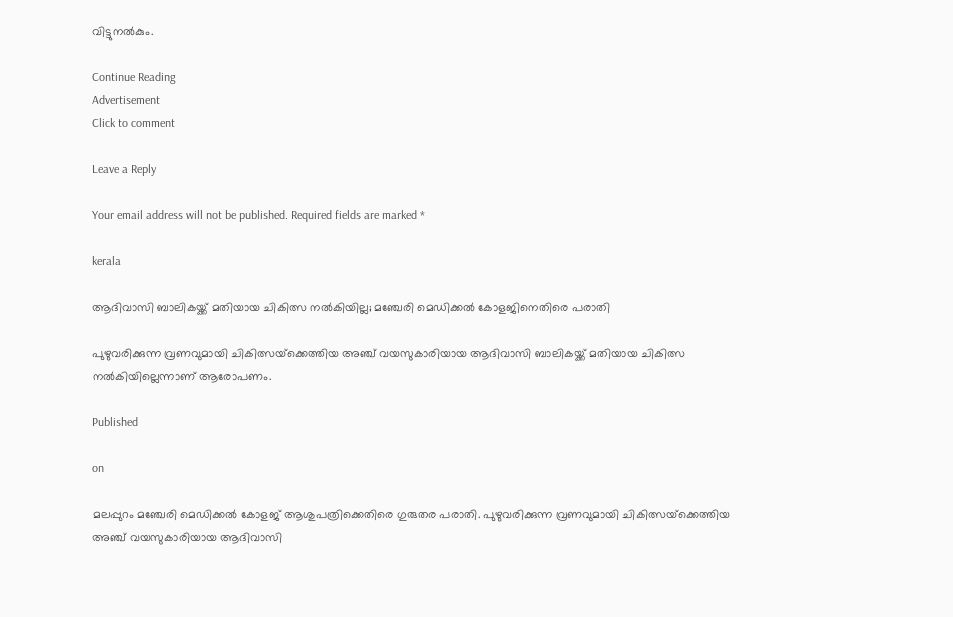വിട്ടുനല്‍കും.

Continue Reading
Advertisement
Click to comment

Leave a Reply

Your email address will not be published. Required fields are marked *

kerala

ആദിവാസി ബാലികയ്ക്ക് മതിയായ ചികിത്സ നല്‍കിയില്ല; മഞ്ചേരി മെഡിക്കല്‍ കോളജിനെതിരെ പരാതി

പുഴുവരിക്കുന്ന വ്രണവുമായി ചികിത്സയ്‌ക്കെത്തിയ അഞ്ച് വയസുകാരിയായ ആദിവാസി ബാലികയ്ക്ക് മതിയായ ചികിത്സ നല്‍കിയില്ലെന്നാണ് ആരോപണം.

Published

on

മലപ്പുറം മഞ്ചേരി മെഡിക്കല്‍ കോളജ് ആശുപത്രിക്കെതിരെ ഗുരുതര പരാതി. പുഴുവരിക്കുന്ന വ്രണവുമായി ചികിത്സയ്‌ക്കെത്തിയ അഞ്ച് വയസുകാരിയായ ആദിവാസി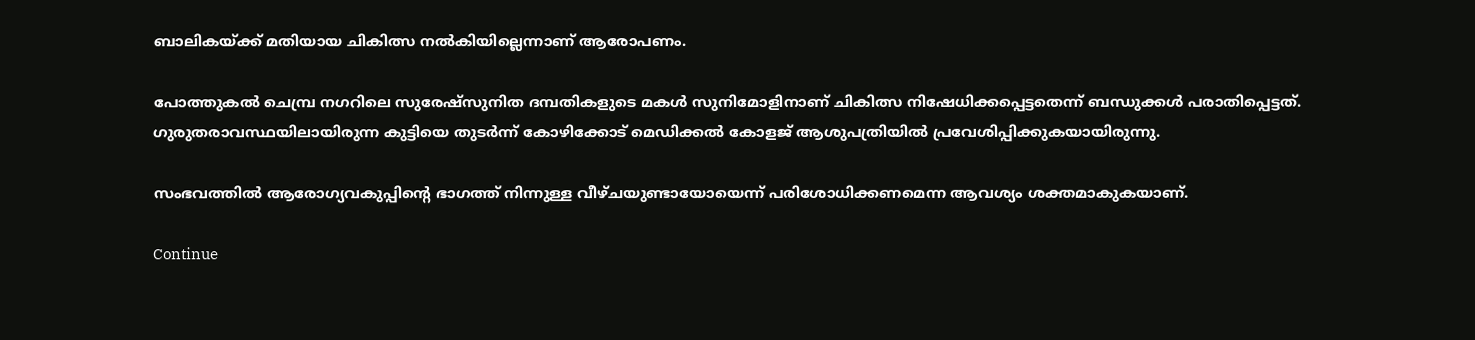ബാലികയ്ക്ക് മതിയായ ചികിത്സ നല്‍കിയില്ലെന്നാണ് ആരോപണം.

പോത്തുകല്‍ ചെമ്പ്ര നഗറിലെ സുരേഷ്‌സുനിത ദമ്പതികളുടെ മകള്‍ സുനിമോളിനാണ് ചികിത്സ നിഷേധിക്കപ്പെട്ടതെന്ന് ബന്ധുക്കള്‍ പരാതിപ്പെട്ടത്. ഗുരുതരാവസ്ഥയിലായിരുന്ന കുട്ടിയെ തുടര്‍ന്ന് കോഴിക്കോട് മെഡിക്കല്‍ കോളജ് ആശുപത്രിയില്‍ പ്രവേശിപ്പിക്കുകയായിരുന്നു.

സംഭവത്തില്‍ ആരോഗ്യവകുപ്പിന്റെ ഭാഗത്ത് നിന്നുള്ള വീഴ്ചയുണ്ടായോയെന്ന് പരിശോധിക്കണമെന്ന ആവശ്യം ശക്തമാകുകയാണ്.

Continue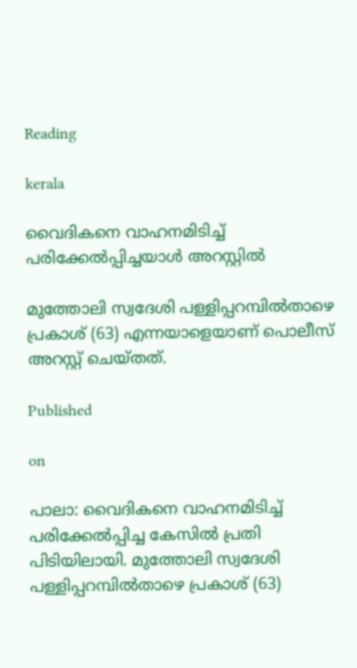Reading

kerala

വൈദികനെ വാഹനമിടിച്ച് പരിക്കേല്‍പ്പിച്ചയാള്‍ അറസ്റ്റില്‍

മുത്തോലി സ്വദേശി പള്ളിപ്പറമ്പില്‍താഴെ പ്രകാശ് (63) എന്നയാളെയാണ് പൊലീസ് അറസ്റ്റ് ചെയ്തത്.

Published

on

പാലാ: വൈദികനെ വാഹനമിടിച്ച് പരിക്കേല്‍പ്പിച്ച കേസില്‍ പ്രതി പിടിയിലായി. മുത്തോലി സ്വദേശി പള്ളിപ്പറമ്പില്‍താഴെ പ്രകാശ് (63)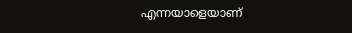എന്നയാളെയാണ്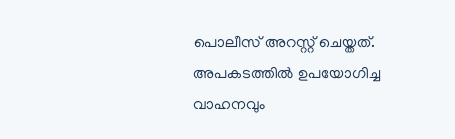പൊലീസ് അറസ്റ്റ് ചെയ്തത്. അപകടത്തില്‍ ഉപയോഗിച്ച വാഹനവും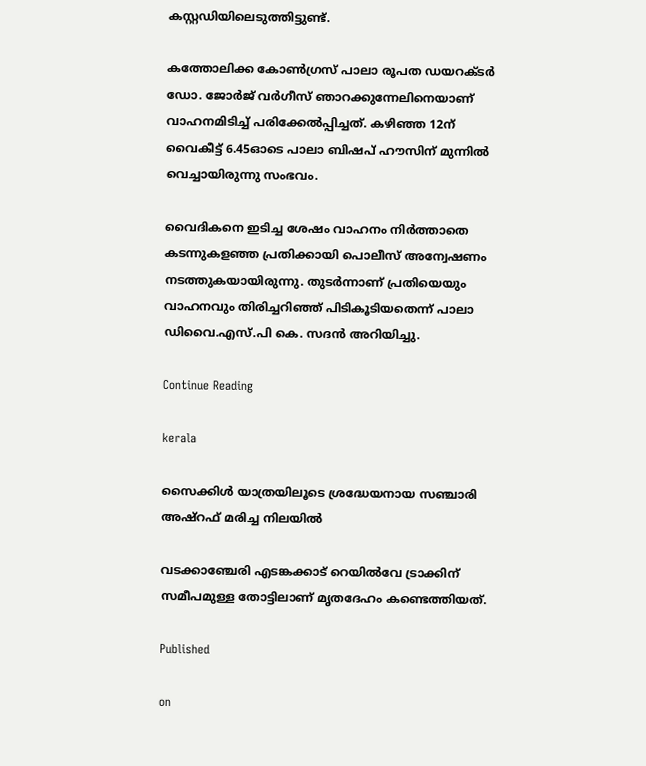കസ്റ്റഡിയിലെടുത്തിട്ടുണ്ട്.

കത്തോലിക്ക കോണ്‍ഗ്രസ് പാലാ രൂപത ഡയറക്ടര്‍ ഡോ. ജോര്‍ജ് വര്‍ഗീസ് ഞാറക്കുന്നേലിനെയാണ് വാഹനമിടിച്ച് പരിക്കേല്‍പ്പിച്ചത്. കഴിഞ്ഞ 12ന് വൈകീട്ട് 6.45ഓടെ പാലാ ബിഷപ് ഹൗസിന് മുന്നില്‍ വെച്ചായിരുന്നു സംഭവം.

വൈദികനെ ഇടിച്ച ശേഷം വാഹനം നിര്‍ത്താതെ കടന്നുകളഞ്ഞ പ്രതിക്കായി പൊലീസ് അന്വേഷണം നടത്തുകയായിരുന്നു. തുടര്‍ന്നാണ് പ്രതിയെയും വാഹനവും തിരിച്ചറിഞ്ഞ് പിടികൂടിയതെന്ന് പാലാ ഡിവൈ.എസ്.പി കെ. സദന്‍ അറിയിച്ചു.

Continue Reading

kerala

സൈക്കിള്‍ യാത്രയിലൂടെ ശ്രദ്ധേയനായ സഞ്ചാരി അഷ്‌റഫ് മരിച്ച നിലയില്‍

വടക്കാഞ്ചേരി എടങ്കക്കാട് റെയില്‍വേ ട്രാക്കിന് സമീപമുള്ള തോട്ടിലാണ് മൃതദേഹം കണ്ടെത്തിയത്.

Published

on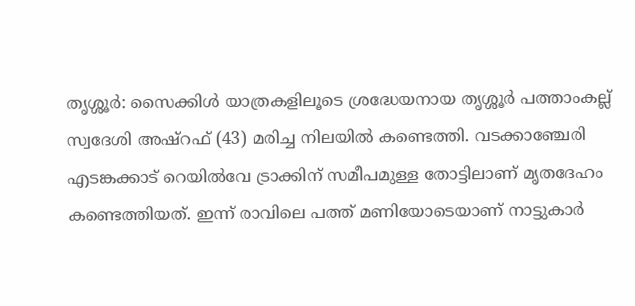തൃശ്ശൂര്‍: സൈക്കിള്‍ യാത്രകളിലൂടെ ശ്രദ്ധേയനായ തൃശ്ശൂര്‍ പത്താംകല്ല് സ്വദേശി അഷ്‌റഫ് (43) മരിച്ച നിലയില്‍ കണ്ടെത്തി. വടക്കാഞ്ചേരി എടങ്കക്കാട് റെയില്‍വേ ട്രാക്കിന് സമീപമുള്ള തോട്ടിലാണ് മൃതദേഹം കണ്ടെത്തിയത്. ഇന്ന് രാവിലെ പത്ത് മണിയോടെയാണ് നാട്ടുകാര്‍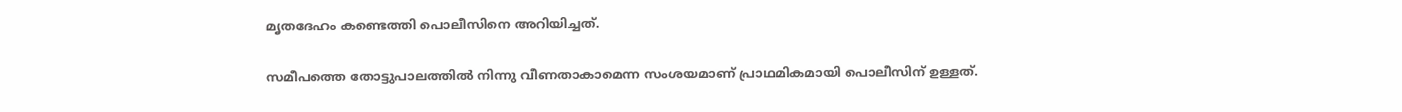മൃതദേഹം കണ്ടെത്തി പൊലീസിനെ അറിയിച്ചത്.

സമീപത്തെ തോട്ടുപാലത്തില്‍ നിന്നു വീണതാകാമെന്ന സംശയമാണ് പ്രാഥമികമായി പൊലീസിന് ഉള്ളത്.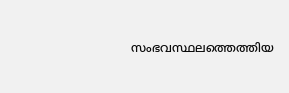സംഭവസ്ഥലത്തെത്തിയ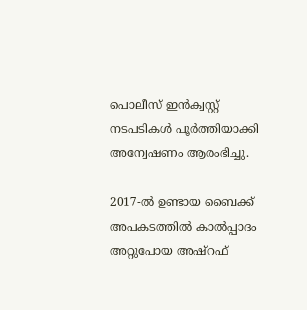പൊലീസ് ഇന്‍ക്വസ്റ്റ് നടപടികള്‍ പൂര്‍ത്തിയാക്കി അന്വേഷണം ആരംഭിച്ചു.

2017-ല്‍ ഉണ്ടായ ബൈക്ക് അപകടത്തില്‍ കാല്‍പ്പാദം അറ്റുപോയ അഷ്‌റഫ്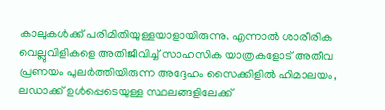കാലുകള്‍ക്ക് പരിമിതിയുള്ളയാളായിരുന്നു. എന്നാല്‍ ശാരീരിക വെല്ലുവിളികളെ അതിജീവിച്ച് സാഹസിക യാത്രകളോട് അതീവ പ്രണയം പുലര്‍ത്തിയിരുന്ന അദ്ദേഹം സൈക്കിളില്‍ ഹിമാലയം, ലഡാക്ക് ഉള്‍പ്പെടെയുള്ള സ്ഥലങ്ങളിലേക്ക്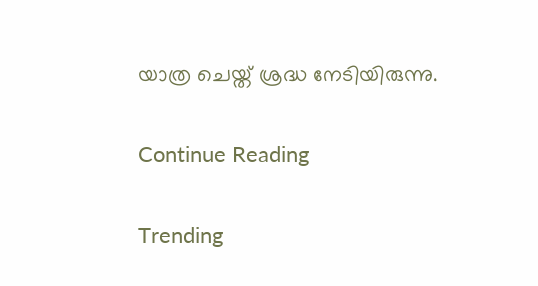യാത്ര ചെയ്ത് ശ്രദ്ധ നേടിയിരുന്നു.

Continue Reading

Trending